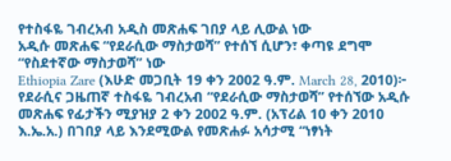የተስፋዬ ገብረአብ አዲስ መጽሐፍ ገበያ ላይ ሊውል ነው
አዲሱ መጽሐፍ “የደራሲው ማስታወሻ” የተሰኘ ሲሆን፣ ቀጣዩ ደግሞ “የስደተኛው ማስታወሻ” ነው
Ethiopia Zare (እሁድ መጋቢት 19 ቀን 2002 ዓ.ም. March 28, 2010)፦ የደራሲና ጋዜጠኛ ተስፋዬ ገብረአብ “የደራሲው ማስታወሻ” የተሰኘው አዲሱ መጽሐፍ የፊታችን ሚያዝያ 2 ቀን 2002 ዓ.ም. (አፕሪል 10 ቀን 2010 እ.ኤ.አ.) በገበያ ላይ እንደሚውል የመጽሐፉ አሳታሚ “ነፃነት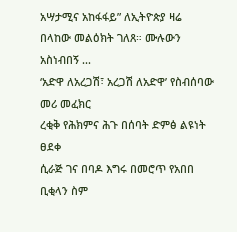አሣታሚና አከፋፋይ” ለኢትዮጵያ ዛሬ በላከው መልዕክት ገለጸ። ሙሉውን አስነብበኝ ...
‘አድዋ ለአረጋሽ፣ አረጋሽ ለአድዋ’ የስብሰባው መሪ መፈክር
ረቂቅ የሕክምና ሕጉ በሰባት ድምፅ ልዩነት ፀደቀ
ሲራጅ ገና በባዶ እግሩ በመሮጥ የአበበ ቢቂላን ስም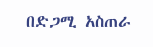በድጋሚ አስጠራ